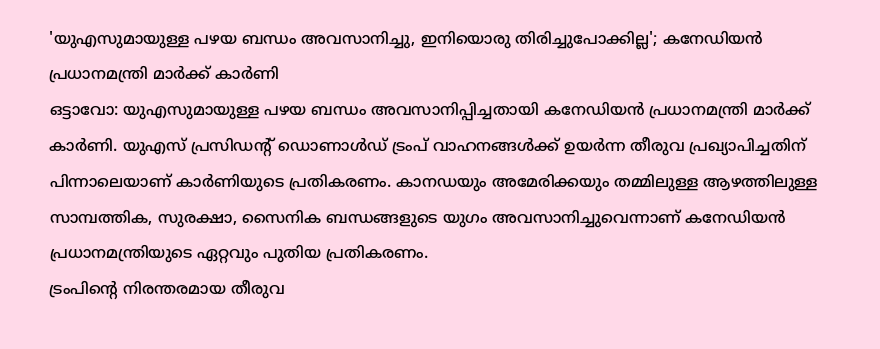'യുഎസുമായുള്ള പഴയ ബന്ധം അവസാനിച്ചു, ഇനിയൊരു തിരിച്ചുപോക്കില്ല'; കനേഡിയൻ പ്രധാനമന്ത്രി മാർക്ക് കാർണി
ഒട്ടാവോ: യുഎസുമായുള്ള പഴയ ബന്ധം അവസാനിപ്പിച്ചതായി കനേഡിയൻ പ്രധാനമന്ത്രി മാർക്ക് കാർണി. യുഎസ് പ്രസിഡന്റ് ഡൊണാൾഡ് ട്രംപ് വാഹനങ്ങൾക്ക് ഉയർന്ന തീരുവ പ്രഖ്യാപിച്ചതിന് പിന്നാലെയാണ് കാർണിയുടെ പ്രതികരണം. കാനഡയും അമേരിക്കയും തമ്മിലുള്ള ആഴത്തിലുള്ള സാമ്പത്തിക, സുരക്ഷാ, സൈനിക ബന്ധങ്ങളുടെ യുഗം അവസാനിച്ചുവെന്നാണ് കനേഡിയൻ പ്രധാനമന്ത്രിയുടെ ഏറ്റവും പുതിയ പ്രതികരണം.
ട്രംപിന്റെ നിരന്തരമായ തീരുവ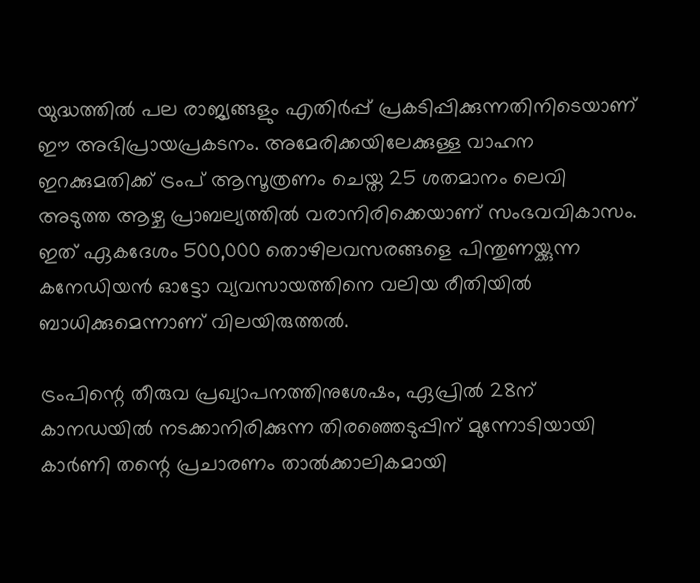യുദ്ധത്തിൽ പല രാജ്യങ്ങളും എതിർപ്പ് പ്രകടിപ്പിക്കുന്നതിനിടെയാണ് ഈ അഭിപ്രായപ്രകടനം. അമേരിക്കയിലേക്കുള്ള വാഹന ഇറക്കുമതിക്ക് ട്രംപ് ആസൂത്രണം ചെയ്ത 25 ശതമാനം ലെവി അടുത്ത ആഴ്ച പ്രാബല്യത്തിൽ വരാനിരിക്കെയാണ് സംഭവവികാസം. ഇത് ഏകദേശം 500,000 തൊഴിലവസരങ്ങളെ പിന്തുണയ്ക്കുന്ന കനേഡിയൻ ഓട്ടോ വ്യവസായത്തിനെ വലിയ രീതിയിൽ ബാധിക്കുമെന്നാണ് വിലയിരുത്തൽ.

ട്രംപിന്റെ തീരുവ പ്രഖ്യാപനത്തിനുശേഷം, ഏപ്രിൽ 28ന് കാനഡയിൽ നടക്കാനിരിക്കുന്ന തിരഞ്ഞെടുപ്പിന് മുന്നോടിയായി കാർണി തന്റെ പ്രചാരണം താൽക്കാലികമായി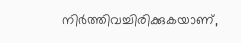നിർത്തിവച്ചിരിക്കുകയാണ്,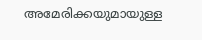അമേരിക്കയുമായുള്ള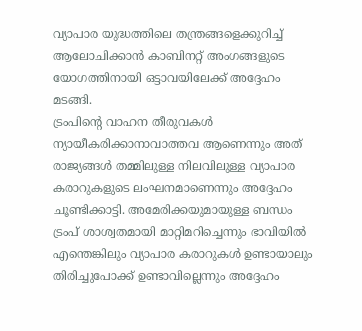വ്യാപാര യുദ്ധത്തിലെ തന്ത്രങ്ങളെക്കുറിച്ച് ആലോചിക്കാൻ കാബിനറ്റ് അംഗങ്ങളുടെ യോഗത്തിനായി ഒട്ടാവയിലേക്ക് അദ്ദേഹം മടങ്ങി.
ട്രംപിന്റെ വാഹന തീരുവകൾ ന്യായീകരിക്കാനാവാത്തവ ആണെന്നും അത് രാജ്യങ്ങൾ തമ്മിലുള്ള നിലവിലുള്ള വ്യാപാര കരാറുകളുടെ ലംഘനമാണെന്നും അദ്ദേഹം ചൂണ്ടിക്കാട്ടി. അമേരിക്കയുമായുള്ള ബന്ധം ട്രംപ് ശാശ്വതമായി മാറ്റിമറിച്ചെന്നും ഭാവിയിൽ എന്തെങ്കിലും വ്യാപാര കരാറുകൾ ഉണ്ടായാലും തിരിച്ചുപോക്ക് ഉണ്ടാവില്ലെന്നും അദ്ദേഹം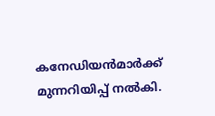കനേഡിയൻമാർക്ക് മുന്നറിയിപ്പ് നൽകി.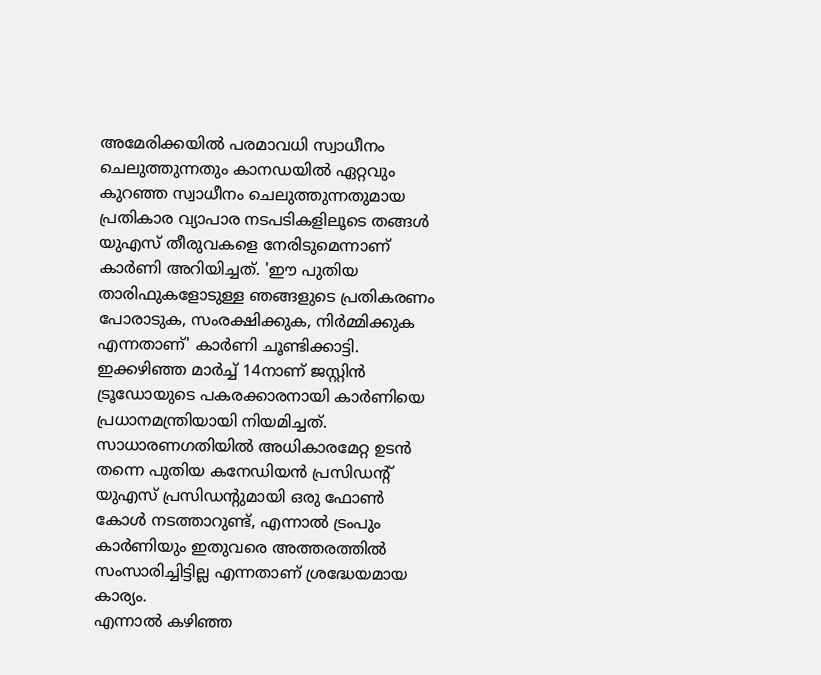അമേരിക്കയിൽ പരമാവധി സ്വാധീനം ചെലുത്തുന്നതും കാനഡയിൽ ഏറ്റവും കുറഞ്ഞ സ്വാധീനം ചെലുത്തുന്നതുമായ പ്രതികാര വ്യാപാര നടപടികളിലൂടെ തങ്ങൾ യുഎസ് തീരുവകളെ നേരിടുമെന്നാണ് കാർണി അറിയിച്ചത്. 'ഈ പുതിയ താരിഫുകളോടുള്ള ഞങ്ങളുടെ പ്രതികരണം പോരാടുക, സംരക്ഷിക്കുക, നിർമ്മിക്കുക എന്നതാണ്' കാർണി ചൂണ്ടിക്കാട്ടി.
ഇക്കഴിഞ്ഞ മാർച്ച് 14നാണ് ജസ്റ്റിൻ ട്രൂഡോയുടെ പകരക്കാരനായി കാർണിയെ പ്രധാനമന്ത്രിയായി നിയമിച്ചത്. സാധാരണഗതിയിൽ അധികാരമേറ്റ ഉടൻ തന്നെ പുതിയ കനേഡിയൻ പ്രസിഡന്റ് യുഎസ് പ്രസിഡന്റുമായി ഒരു ഫോൺ കോൾ നടത്താറുണ്ട്, എന്നാൽ ട്രംപും കാർണിയും ഇതുവരെ അത്തരത്തിൽ സംസാരിച്ചിട്ടില്ല എന്നതാണ് ശ്രദ്ധേയമായ കാര്യം.
എന്നാൽ കഴിഞ്ഞ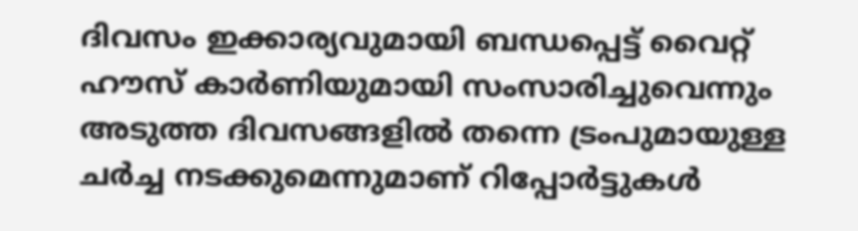ദിവസം ഇക്കാര്യവുമായി ബന്ധപ്പെട്ട് വൈറ്റ് ഹൗസ് കാർണിയുമായി സംസാരിച്ചുവെന്നും അടുത്ത ദിവസങ്ങളിൽ തന്നെ ട്രംപുമായുള്ള ചർച്ച നടക്കുമെന്നുമാണ് റിപ്പോർട്ടുകൾ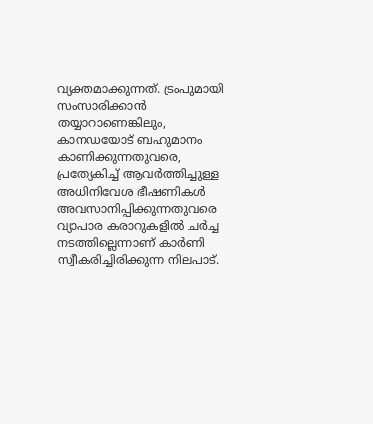വ്യക്തമാക്കുന്നത്. ട്രംപുമായി സംസാരിക്കാൻ തയ്യാറാണെങ്കിലും, കാനഡയോട് ബഹുമാനം കാണിക്കുന്നതുവരെ, പ്രത്യേകിച്ച് ആവർത്തിച്ചുള്ള അധിനിവേശ ഭീഷണികൾ അവസാനിപ്പിക്കുന്നതുവരെ വ്യാപാര കരാറുകളിൽ ചർച്ച നടത്തില്ലെന്നാണ് കാർണി സ്വീകരിച്ചിരിക്കുന്ന നിലപാട്.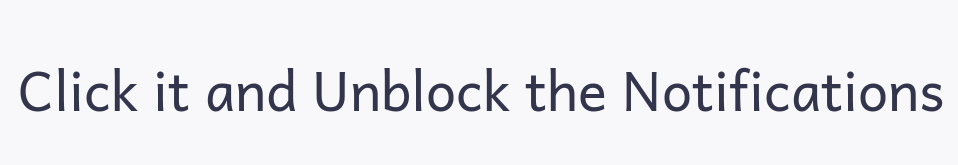Click it and Unblock the Notifications